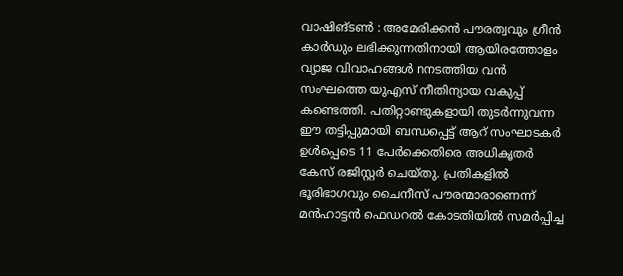വാഷിങ്ടൺ : അമേരിക്കൻ പൗരത്വവും ഗ്രീൻ കാർഡും ലഭിക്കുന്നതിനായി ആയിരത്തോളം വ്യാജ വിവാഹങ്ങൾ nനടത്തിയ വൻ സംഘത്തെ യുഎസ് നീതിന്യായ വകുപ്പ് കണ്ടെത്തി. പതിറ്റാണ്ടുകളായി തുടർന്നുവന്ന ഈ തട്ടിപ്പുമായി ബന്ധപ്പെട്ട് ആറ് സംഘാടകർ ഉൾപ്പെടെ 11 പേർക്കെതിരെ അധികൃതർ കേസ് രജിസ്റ്റർ ചെയ്തു. പ്രതികളിൽ ഭൂരിഭാഗവും ചൈനീസ് പൗരന്മാരാണെന്ന് മൻഹാട്ടൻ ഫെഡറൽ കോടതിയിൽ സമർപ്പിച്ച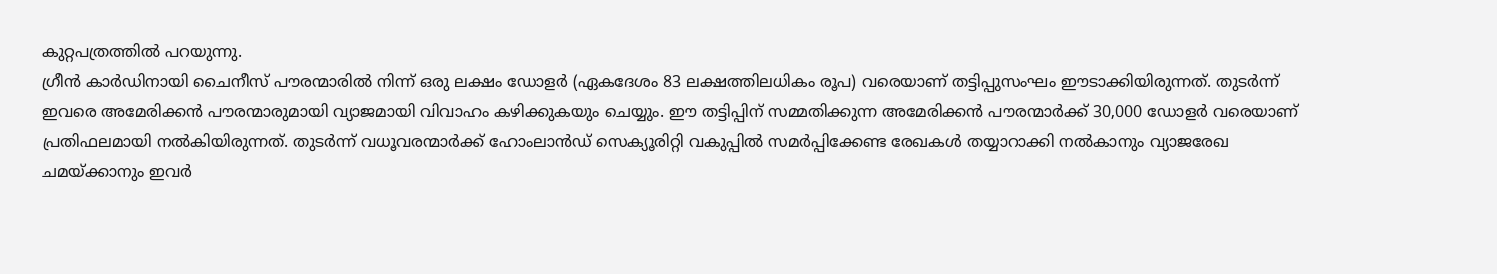കുറ്റപത്രത്തിൽ പറയുന്നു.
ഗ്രീൻ കാർഡിനായി ചൈനീസ് പൗരന്മാരിൽ നിന്ന് ഒരു ലക്ഷം ഡോളർ (ഏകദേശം 83 ലക്ഷത്തിലധികം രൂപ) വരെയാണ് തട്ടിപ്പുസംഘം ഈടാക്കിയിരുന്നത്. തുടർന്ന് ഇവരെ അമേരിക്കൻ പൗരന്മാരുമായി വ്യാജമായി വിവാഹം കഴിക്കുകയും ചെയ്യും. ഈ തട്ടിപ്പിന് സമ്മതിക്കുന്ന അമേരിക്കൻ പൗരന്മാർക്ക് 30,000 ഡോളർ വരെയാണ് പ്രതിഫലമായി നൽകിയിരുന്നത്. തുടർന്ന് വധൂവരന്മാർക്ക് ഹോംലാൻഡ് സെക്യൂരിറ്റി വകുപ്പിൽ സമർപ്പിക്കേണ്ട രേഖകൾ തയ്യാറാക്കി നൽകാനും വ്യാജരേഖ ചമയ്ക്കാനും ഇവർ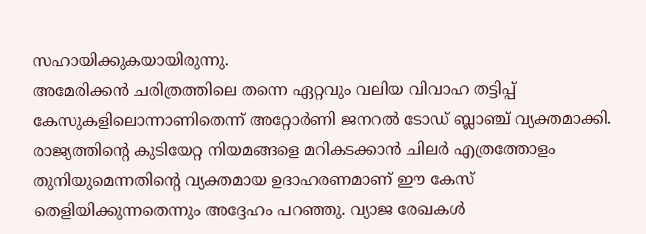സഹായിക്കുകയായിരുന്നു.
അമേരിക്കൻ ചരിത്രത്തിലെ തന്നെ ഏറ്റവും വലിയ വിവാഹ തട്ടിപ്പ് കേസുകളിലൊന്നാണിതെന്ന് അറ്റോർണി ജനറൽ ടോഡ് ബ്ലാഞ്ച് വ്യക്തമാക്കി. രാജ്യത്തിന്റെ കുടിയേറ്റ നിയമങ്ങളെ മറികടക്കാൻ ചിലർ എത്രത്തോളം തുനിയുമെന്നതിന്റെ വ്യക്തമായ ഉദാഹരണമാണ് ഈ കേസ് തെളിയിക്കുന്നതെന്നും അദ്ദേഹം പറഞ്ഞു. വ്യാജ രേഖകൾ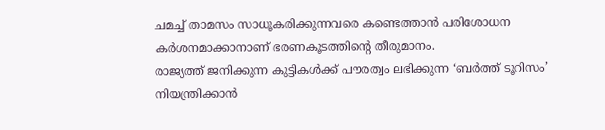ചമച്ച് താമസം സാധൂകരിക്കുന്നവരെ കണ്ടെത്താൻ പരിശോധന കർശനമാക്കാനാണ് ഭരണകൂടത്തിന്റെ തീരുമാനം.
രാജ്യത്ത് ജനിക്കുന്ന കുട്ടികൾക്ക് പൗരത്വം ലഭിക്കുന്ന ‘ബർത്ത് ടൂറിസം’ നിയന്ത്രിക്കാൻ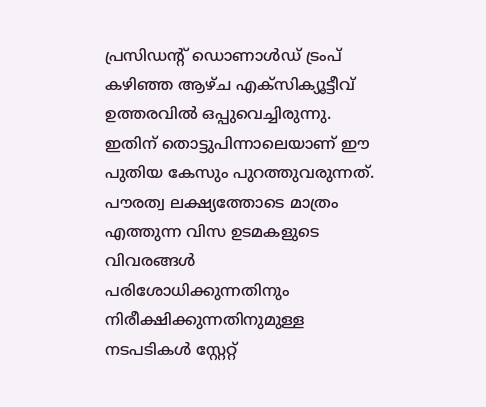പ്രസിഡന്റ് ഡൊണാൾഡ് ട്രംപ് കഴിഞ്ഞ ആഴ്ച എക്സിക്യൂട്ടീവ് ഉത്തരവിൽ ഒപ്പുവെച്ചിരുന്നു. ഇതിന് തൊട്ടുപിന്നാലെയാണ് ഈ പുതിയ കേസും പുറത്തുവരുന്നത്. പൗരത്വ ലക്ഷ്യത്തോടെ മാത്രം എത്തുന്ന വിസ ഉടമകളുടെ വിവരങ്ങൾ പരിശോധിക്കുന്നതിനും നിരീക്ഷിക്കുന്നതിനുമുള്ള നടപടികൾ സ്റ്റേറ്റ്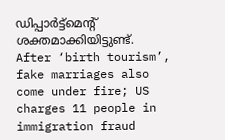ഡിപ്പാർട്ട്മെന്റ് ശക്തമാക്കിയിട്ടുണ്ട്.
After ‘birth tourism’, fake marriages also come under fire; US charges 11 people in immigration fraud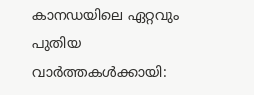കാനഡയിലെ ഏറ്റവും പുതിയ വാർത്തകൾക്കായി: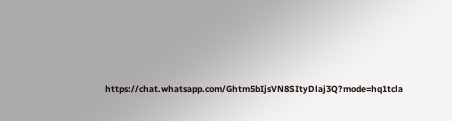https://chat.whatsapp.com/Ghtm5bIjsVN8SItyDlaj3Q?mode=hq1tcla